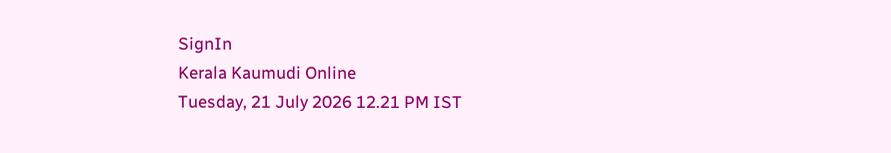SignIn
Kerala Kaumudi Online
Tuesday, 21 July 2026 12.21 PM IST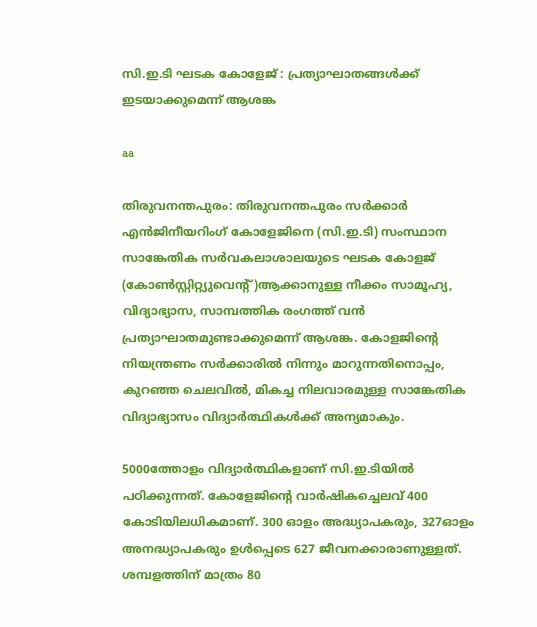സി.ഇ.ടി ഘടക കോളേജ് : പ്രത്യാഘാതങ്ങൾക്ക് ഇടയാക്കുമെന്ന് ആശങ്ക

aa

തിരുവനന്തപുരം: തിരുവനന്തപുരം സർക്കാർ എൻജിനീയറിംഗ് കോളേജിനെ (സി.ഇ.ടി) സംസ്ഥാന സാങ്കേതിക സർവകലാശാലയുടെ ഘടക കോളജ് (കോൺസ്റ്റിറ്റ്യുവെന്റ്)ആക്കാനുള്ള നീക്കം സാമൂഹ്യ, വിദ്യാഭ്യാസ, സാമ്പത്തിക രംഗത്ത് വൻ പ്രത്യാഘാതമുണ്ടാക്കുമെന്ന് ആശങ്ക. കോളജിന്റെ നിയന്ത്രണം സർക്കാരിൽ നിന്നും മാറുന്നതിനൊപ്പം, കുറഞ്ഞ ചെലവിൽ, മികച്ച നിലവാരമുള്ള സാങ്കേതിക വിദ്യാഭ്യാസം വിദ്യാർത്ഥികൾക്ക് അന്യമാകും.

5000ത്തോളം വിദ്യാർത്ഥികളാണ് സി.ഇ.ടിയിൽ പഠിക്കുന്നത്. കോളേജിന്റെ വാർഷികച്ചെലവ് 400 കോടിയിലധികമാണ്. 300 ഓളം അദ്ധ്യാപകരും, 327ഓളം അനദ്ധ്യാപകരും ഉൾപ്പെടെ 627 ജീവനക്കാരാണുള്ളത്. ശമ്പളത്തിന് മാത്രം 80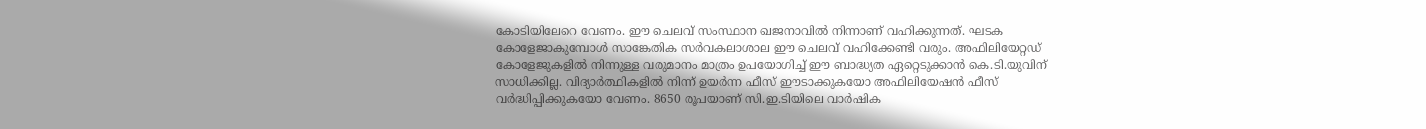കോടിയിലേറെ വേണം. ഈ ചെലവ് സംസ്ഥാന ഖജനാവിൽ നിന്നാണ് വഹിക്കുന്നത്. ഘടക കോളേജാകുമ്പോൾ സാങ്കേതിക സർവകലാശാല ഈ ചെലവ് വഹിക്കേണ്ടി വരും. അഫിലിയേറ്റഡ് കോളേജുകളിൽ നിന്നുള്ള വരുമാനം മാത്രം ഉപയോഗിച്ച് ഈ ബാദ്ധ്യത ഏറ്റെടുക്കാൻ കെ.ടി.യുവിന് സാധിക്കില്ല. വിദ്യാർത്ഥികളിൽ നിന്ന് ഉയർന്ന ഫീസ് ഈടാക്കുകയോ അഫിലിയേഷൻ ഫീസ് വർദ്ധിപ്പിക്കുകയോ വേണം. 8650 രൂപയാണ് സി.ഇ.ടിയിലെ വാർഷിക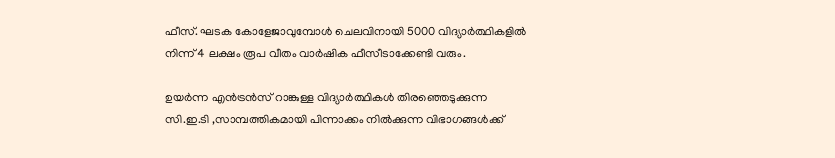ഫീസ്. ഘടക കോളേജാവുമ്പോൾ ചെലവിനായി 5000 വിദ്യാർത്ഥികളിൽ നിന്ന് 4 ലക്ഷം രൂപ വീതം വാർഷിക ഫീസീടാക്കേണ്ടി വരും.

ഉയർന്ന എൻട്രൻസ് റാങ്കുള്ള വിദ്യാർത്ഥികൾ തിരഞ്ഞെടുക്കുന്ന സി.ഇ.ടി ,സാമ്പത്തികമായി പിന്നാക്കം നിൽക്കുന്ന വിഭാഗങ്ങൾക്ക്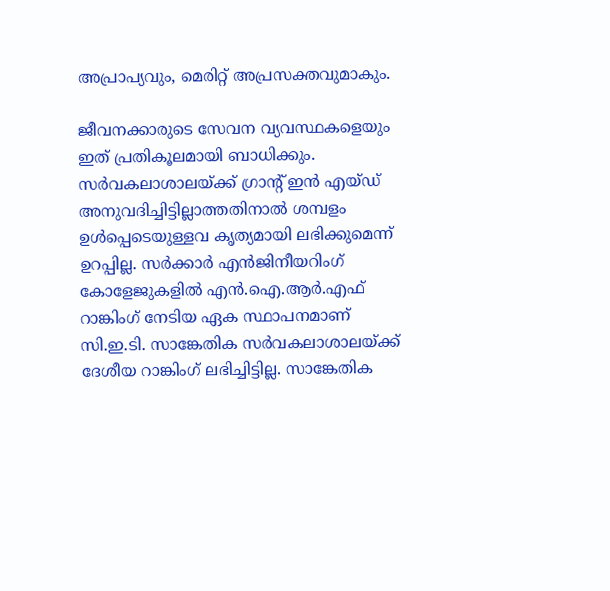അപ്രാപ്യവും, മെരിറ്റ് അപ്രസക്തവുമാകും.

ജീവനക്കാരുടെ സേവന വ്യവസ്ഥകളെയും ഇത് പ്രതികൂലമായി ബാധിക്കും. സർവകലാശാലയ്ക്ക് ഗ്രാന്റ് ഇൻ എയ്ഡ് അനുവദിച്ചിട്ടില്ലാത്തതിനാൽ ശമ്പളം ഉൾപ്പെടെയുള്ളവ കൃത്യമായി ലഭിക്കുമെന്ന് ഉറപ്പില്ല. സർക്കാർ എൻജിനീയറിംഗ് കോളേജുകളിൽ എൻ.ഐ.ആർ.എഫ് റാങ്കിംഗ് നേടിയ ഏക സ്ഥാപനമാണ് സി.ഇ.ടി. സാങ്കേതിക സർവകലാശാലയ്ക്ക് ദേശീയ റാങ്കിംഗ് ലഭിച്ചിട്ടില്ല. സാങ്കേതിക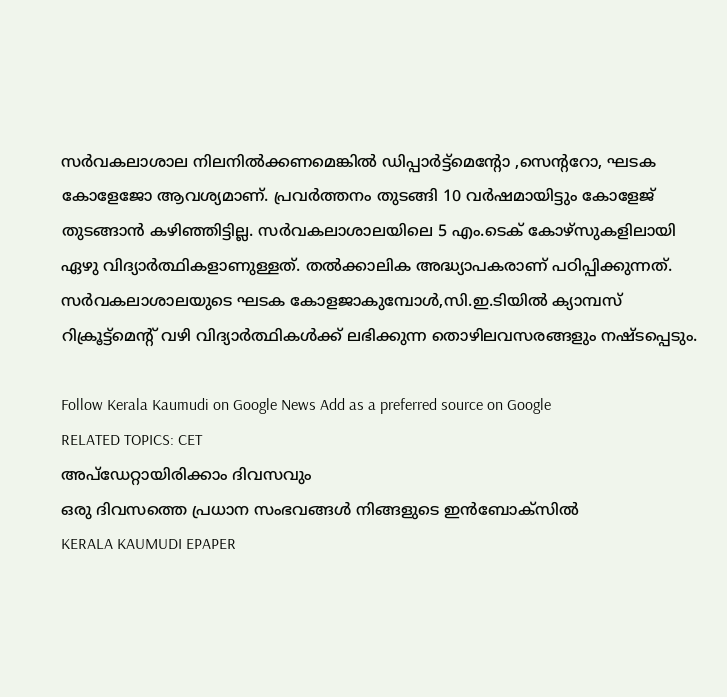സർവകലാശാല നിലനിൽക്കണമെങ്കിൽ ഡിപ്പാർട്ട്‌മെന്റോ ,സെന്ററോ, ഘടക കോളേജോ ആവശ്യമാണ്. പ്രവർത്തനം തുടങ്ങി 10 വർഷമായിട്ടും കോളേജ് തുടങ്ങാൻ കഴിഞ്ഞിട്ടില്ല. സർവകലാശാലയിലെ 5 എം.ടെക് കോഴ്സുകളിലായി ഏഴു വിദ്യാർത്ഥികളാണുള്ളത്. തൽക്കാലിക അദ്ധ്യാപകരാണ് പഠിപ്പിക്കുന്നത്. സർവകലാശാലയുടെ ഘടക കോളജാകുമ്പോൾ,സി.ഇ.ടിയിൽ ക്യാമ്പസ് റിക്രൂട്ട്‌മെന്റ് വഴി വിദ്യാർത്ഥികൾക്ക് ലഭിക്കുന്ന തൊഴിലവസരങ്ങളും നഷ്ടപ്പെടും.

Follow Kerala Kaumudi on Google News Add as a preferred source on Google
RELATED TOPICS: CET
അപ്ഡേറ്റായിരിക്കാം ദിവസവും
ഒരു ദിവസത്തെ പ്രധാന സംഭവങ്ങൾ നിങ്ങളുടെ ഇൻബോക്സിൽ
KERALA KAUMUDI EPAPER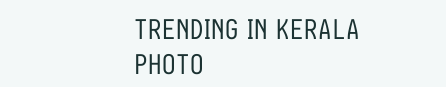TRENDING IN KERALA
PHOTO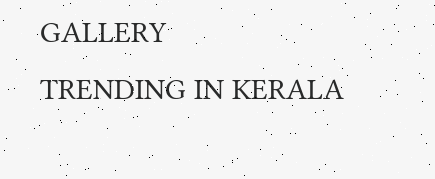GALLERY
TRENDING IN KERALA